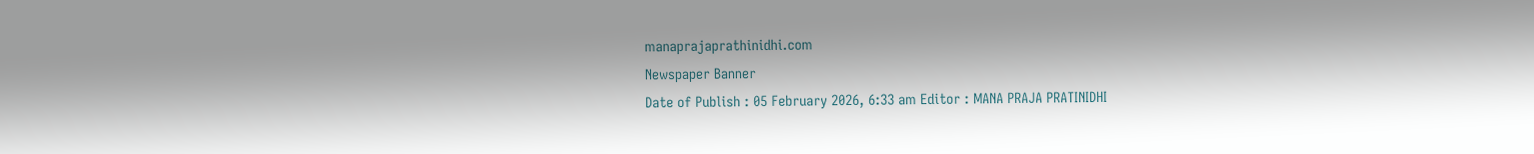manaprajaprathinidhi.com
Newspaper Banner
Date of Publish : 05 February 2026, 6:33 am Editor : MANA PRAJA PRATINIDHI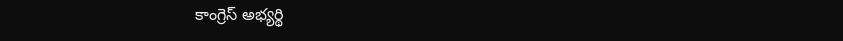కాంగ్రెస్ అభ్యర్థి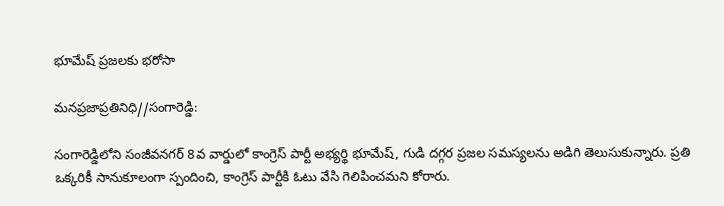భూమేష్ ప్రజలకు భరోసా

మనప్రజాప్రతినిధి//సంగారెడ్డి:

సంగారెడ్డిలోని సంజీవనగర్ 8వ వార్డులో కాంగ్రెస్ పార్టీ అభ్యర్థి భూమేష్, గుడి దగ్గర ప్రజల సమస్యలను అడిగి తెలుసుకున్నారు. ప్రతి ఒక్కరికీ సానుకూలంగా స్పందించి, కాంగ్రెస్ పార్టీకి ఓటు వేసి గెలిపించమని కోరారు.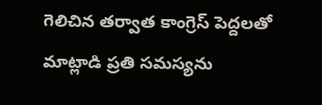గెలిచిన తర్వాత కాంగ్రెస్ పెద్దలతో మాట్లాడి ప్రతి సమస్యను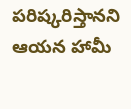పరిష్కరిస్తానని ఆయన హామీ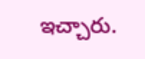ఇచ్చారు.